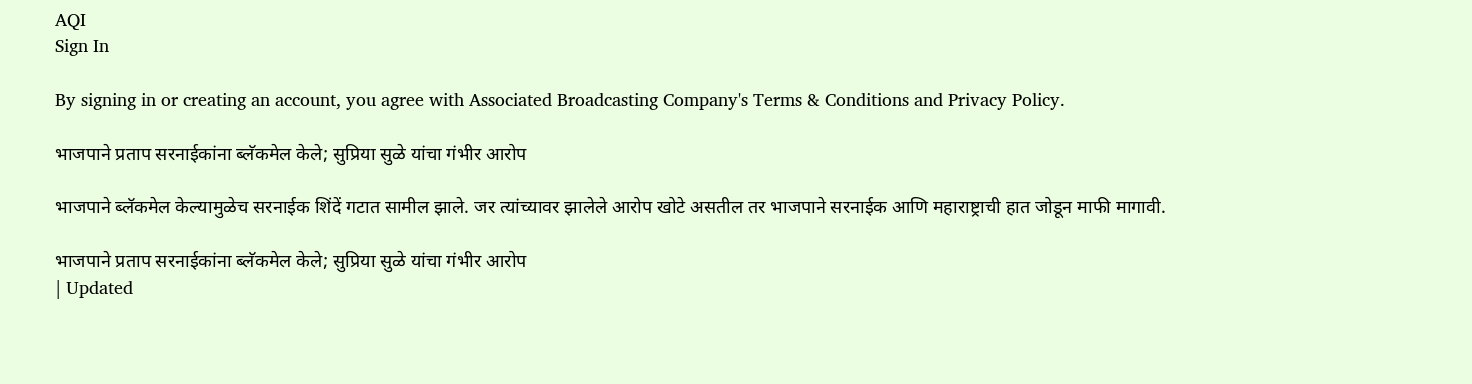AQI
Sign In

By signing in or creating an account, you agree with Associated Broadcasting Company's Terms & Conditions and Privacy Policy.

भाजपाने प्रताप सरनाईकांना ब्लॅकमेल केले; सुप्रिया सुळे यांचा गंभीर आरोप

भाजपाने ब्लॅकमेल केल्यामुळेच सरनाईक शिंदें गटात सामील झाले. जर त्यांच्यावर झालेले आरोप खोटे असतील तर भाजपाने सरनाईक आणि महाराष्ट्राची हात जोडून माफी मागावी.

भाजपाने प्रताप सरनाईकांना ब्लॅकमेल केले; सुप्रिया सुळे यांचा गंभीर आरोप
| Updated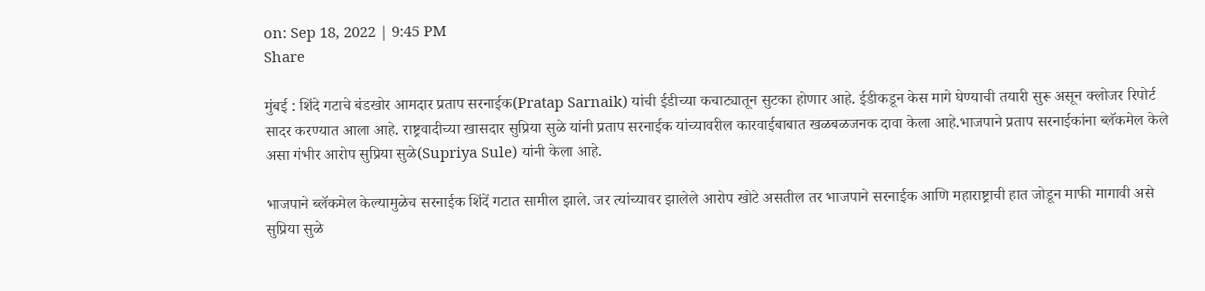on: Sep 18, 2022 | 9:45 PM
Share

मुंबई : शिंदे गटाचे बंडखोर आमदार प्रताप सरनाईक(Pratap Sarnaik) यांची ईडीच्या कचाट्यातून सुटका होणार आहे. ईडीकडून केस मागे घेण्याची तयारी सुरू असून क्लोजर रिपोर्ट सादर करण्यात आला आहे. राष्ट्रवादीच्या खासदार सुप्रिया सुळे यांनी प्रताप सरनाईक यांच्यावरील कारवाईबाबात खळबळजनक दावा केला आहे.भाजपाने प्रताप सरनाईकांना ब्लॅकमेल केले असा गंभीर आरोप सुप्रिया सुळे(Supriya Sule) यांनी केला आहे.

भाजपाने ब्लॅकमेल केल्यामुळेच सरनाईक शिंदें गटात सामील झाले. जर त्यांच्यावर झालेले आरोप खोटे असतील तर भाजपाने सरनाईक आणि महाराष्ट्राची हात जोडून माफी मागावी असे सुप्रिया सुळे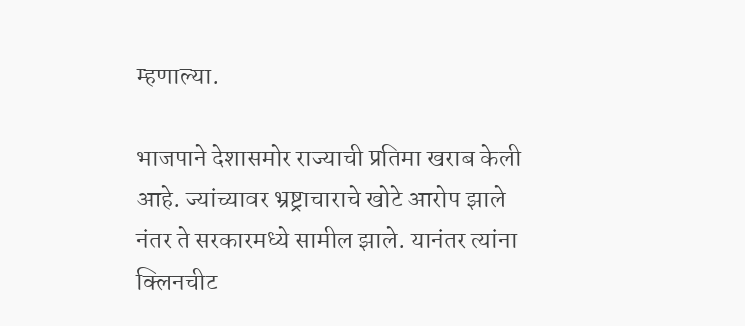म्हणाल्या.

भाजपाने देशासमोर राज्याची प्रतिमा खराब केली आहे. ज्यांच्यावर भ्रष्ट्राचाराचे खोटे आरोप झाले नंतर ते सरकारमध्ये सामील झाले. यानंतर त्यांना क्लिनचीट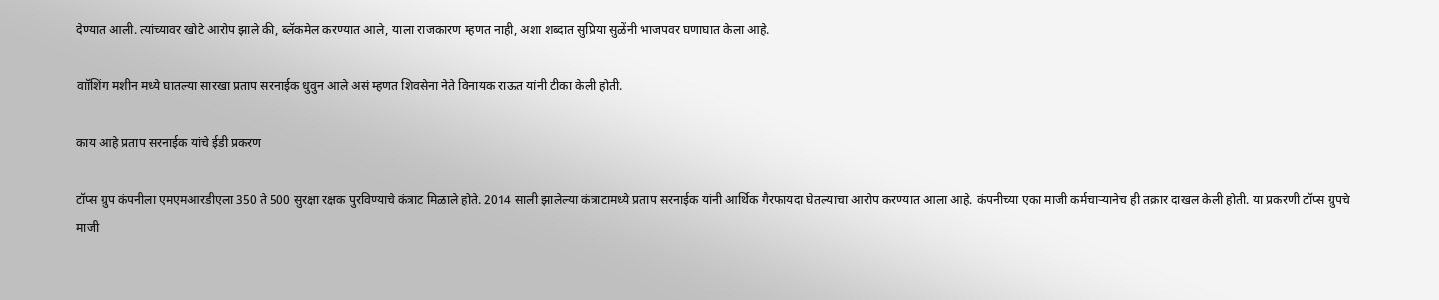देण्यात आली. त्यांच्यावर खोटे आरोप झाले की, ब्लॅकमेल करण्यात आले, याला राजकारण म्हणत नाही, अशा शब्दात सुप्रिया सुळेंनी भाजपवर घणाघात केला आहे.

वाॉशिंग मशीन मध्ये घातल्या सारखा प्रताप सरनाईक धुवुन आले असं म्हणत शिवसेना नेते विनायक राऊत यांनी टीका केली होती.

काय आहे प्रताप सरनाईक यांचे ईडी प्रकरण

टॉप्स ग्रुप कंपनीला एमएमआरडीएला 350 ते 500 सुरक्षा रक्षक पुरविण्याचे कंत्राट मिळाले होते. 2014 साली झालेल्या कंत्राटामध्ये प्रताप सरनाईक यांनी आर्थिक गैरफायदा घेतल्याचा आरोप करण्यात आला आहे. कंपनीच्या एका माजी कर्मचाऱ्यानेच ही तक्रार दाखल केली होती. या प्रकरणी टॉप्स ग्रुपचे माजी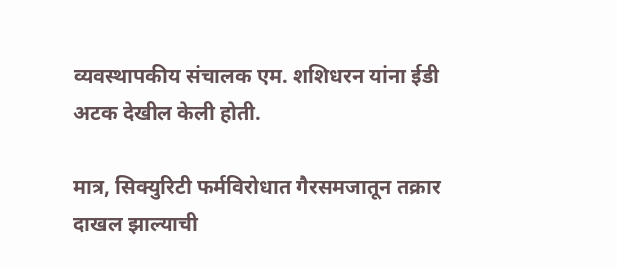व्यवस्थापकीय संचालक एम. शशिधरन यांना ईडी अटक देखील केली होती.

मात्र, सिक्युरिटी फर्मविरोधात गैरसमजातून तक्रार दाखल झाल्याची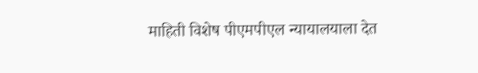माहिती विशेष पीएमपीएल न्यायालयाला देत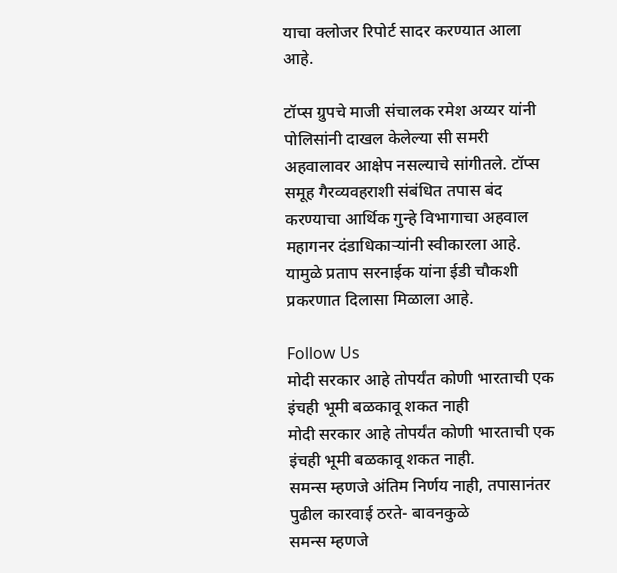याचा क्लोजर रिपोर्ट सादर करण्यात आला आहे.

टॉप्स ग्रुपचे माजी संचालक रमेश अय्यर यांनी पोलिसांनी दाखल केलेल्या सी समरी अहवालावर आक्षेप नसल्याचे सांगीतले. टॉप्स समूह गैरव्यवहराशी संबंधित तपास बंद करण्याचा आर्थिक गुन्हे विभागाचा अहवाल महागनर दंडाधिकाऱ्यांनी स्वीकारला आहे. यामुळे प्रताप सरनाईक यांना ईडी चौकशी प्रकरणात दिलासा मिळाला आहे.

Follow Us
मोदी सरकार आहे तोपर्यंत कोणी भारताची एक इंचही भूमी बळकावू शकत नाही
मोदी सरकार आहे तोपर्यंत कोणी भारताची एक इंचही भूमी बळकावू शकत नाही.
समन्स म्हणजे अंतिम निर्णय नाही, तपासानंतर पुढील कारवाई ठरते- बावनकुळे
समन्स म्हणजे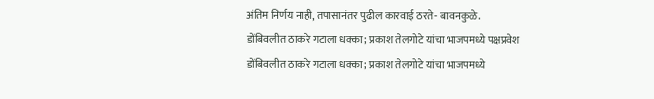अंतिम निर्णय नाही, तपासानंतर पुढील कारवाई ठरते- बावनकुळे.
डोंबिवलीत ठाकरे गटाला धक्का; प्रकाश तेलगोटे यांचा भाजपमध्ये पक्षप्रवेश
डोंबिवलीत ठाकरे गटाला धक्का; प्रकाश तेलगोटे यांचा भाजपमध्ये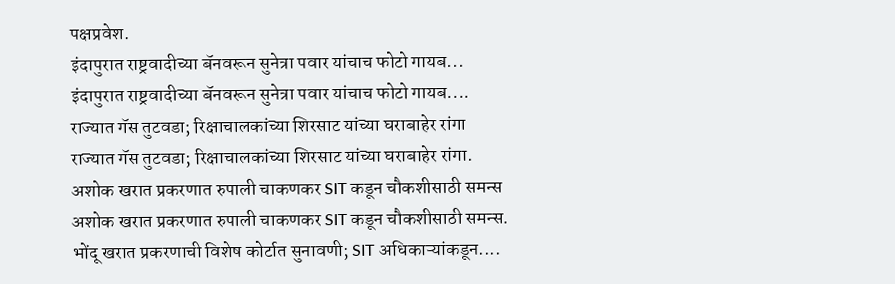पक्षप्रवेश.
इंदापुरात राष्ट्रवादीच्या बॅनवरून सुनेत्रा पवार यांचाच फोटो गायब...
इंदापुरात राष्ट्रवादीच्या बॅनवरून सुनेत्रा पवार यांचाच फोटो गायब....
राज्यात गॅस तुटवडा; रिक्षाचालकांच्या शिरसाट यांच्या घराबाहेर रांगा
राज्यात गॅस तुटवडा; रिक्षाचालकांच्या शिरसाट यांच्या घराबाहेर रांगा.
अशोक खरात प्रकरणात रुपाली चाकणकर SIT कडून चौकशीसाठी समन्स
अशोक खरात प्रकरणात रुपाली चाकणकर SIT कडून चौकशीसाठी समन्स.
भोंदू खरात प्रकरणाची विशेष कोर्टात सुनावणी; SIT अधिकाऱ्यांकडून....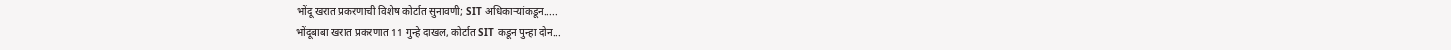भोंदू खरात प्रकरणाची विशेष कोर्टात सुनावणी; SIT अधिकाऱ्यांकडून.....
भोंदूबाबा खरात प्रकरणात 11 गुन्हे दाखल, कोर्टात SIT कडून पुन्हा दोन...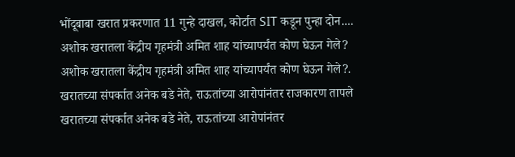भोंदूबाबा खरात प्रकरणात 11 गुन्हे दाखल, कोर्टात SIT कडून पुन्हा दोन....
अशोक खरातला केंद्रीय गृहमंत्री अमित शाह यांच्यापर्यंत कोण घेऊन गेले?
अशोक खरातला केंद्रीय गृहमंत्री अमित शाह यांच्यापर्यंत कोण घेऊन गेले?.
खरातच्या संपर्कात अनेक बडे नेते, राऊतांच्या आरोपांनंतर राजकारण तापले
खरातच्या संपर्कात अनेक बडे नेते, राऊतांच्या आरोपांनंतर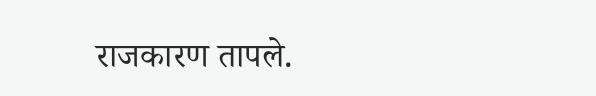राजकारण तापले.